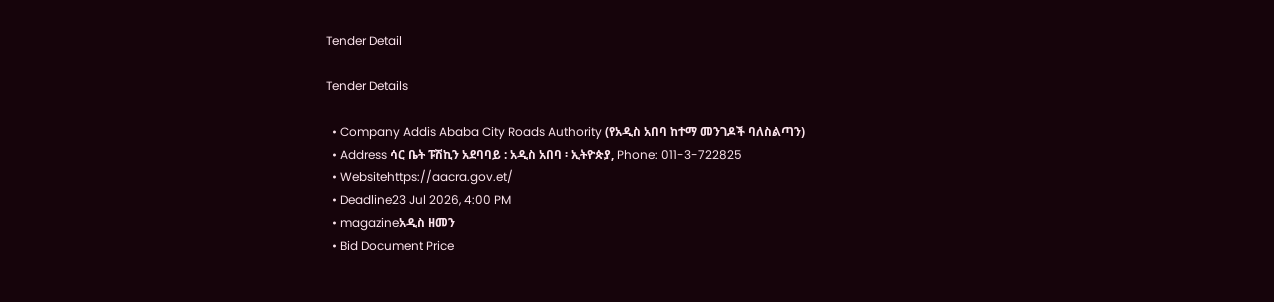Tender Detail

Tender Details

  • Company Addis Ababa City Roads Authority (የአዲስ አበባ ከተማ መንገዶች ባለስልጣን)
  • Address ሳር ቤት ፑሽኪን አደባባይ : አዲስ አበባ ፡ ኢትዮጵያ, Phone: 011-3-722825
  • Websitehttps://aacra.gov.et/
  • Deadline23 Jul 2026, 4:00 PM
  • magazineአዲስ ዘመን
  • Bid Document Price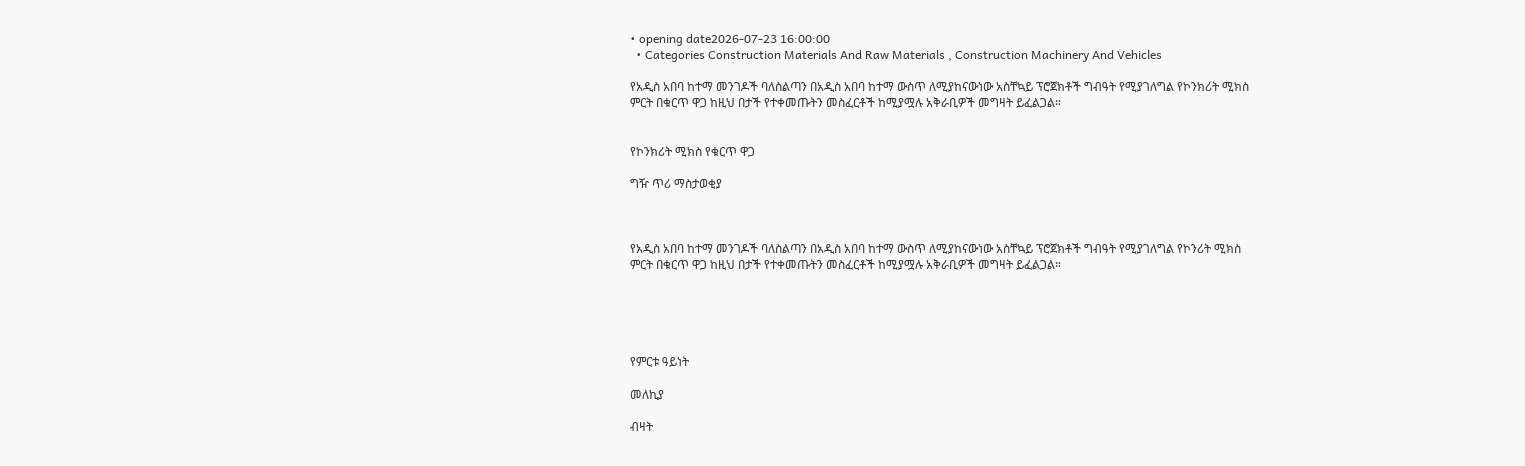• opening date2026-07-23 16:00:00
  • Categories Construction Materials And Raw Materials , Construction Machinery And Vehicles

የአዲስ አበባ ከተማ መንገዶች ባለስልጣን በአዲስ አበባ ከተማ ውስጥ ለሚያከናውነው አስቸኳይ ፕሮጀክቶች ግብዓት የሚያገለግል የኮንክሪት ሚክስ ምርት በቁርጥ ዋጋ ከዚህ በታች የተቀመጡትን መስፈርቶች ከሚያሟሉ አቅራቢዎች መግዛት ይፈልጋል።


የኮንክሪት ሚክስ የቁርጥ ዋጋ

ግዥ ጥሪ ማስታወቂያ



የአዲስ አበባ ከተማ መንገዶች ባለስልጣን በአዲስ አበባ ከተማ ውስጥ ለሚያከናውነው አስቸኳይ ፕሮጀክቶች ግብዓት የሚያገለግል የኮንሪት ሚክስ ምርት በቁርጥ ዋጋ ከዚህ በታች የተቀመጡትን መስፈርቶች ከሚያሟሉ አቅራቢዎች መግዛት ይፈልጋል።





የምርቱ ዓይነት

መለኪያ

ብዛት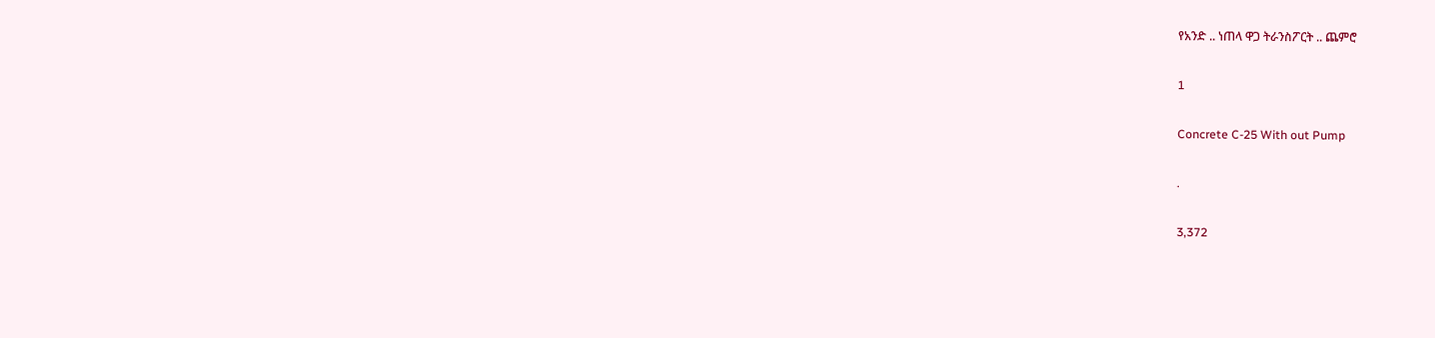የአንድ .. ነጠላ ዋጋ ትራንስፖርት .. ጨምሮ

1

Concrete C-25 With out Pump

.

3,372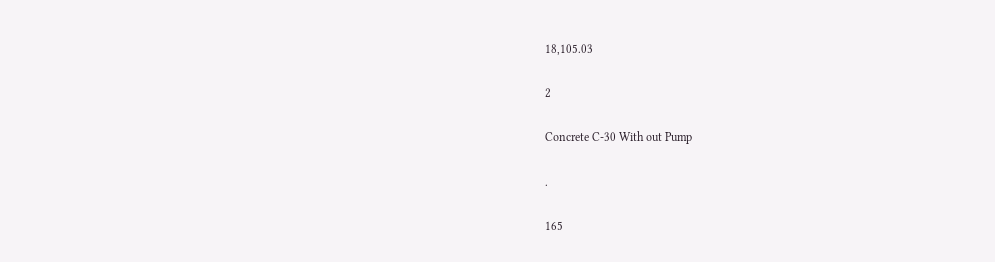18,105.03

2

Concrete C-30 With out Pump

.

165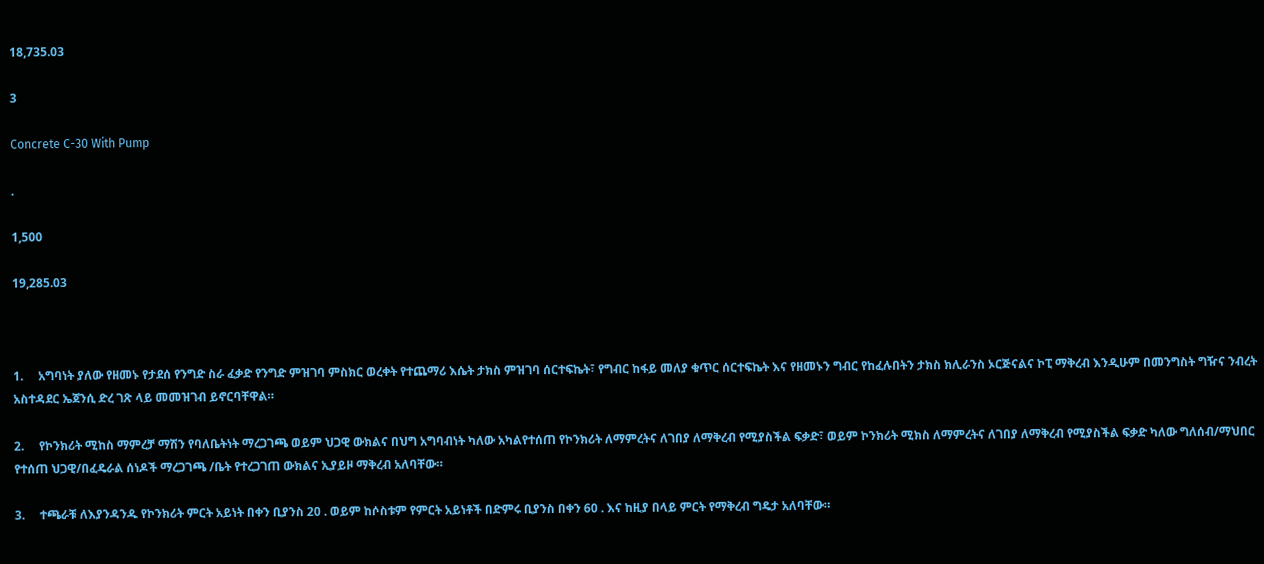18,735.03

3

Concrete C-30 With Pump

.

1,500

19,285.03



1.     አግባነት ያለው የዘመኑ የታደሰ የንግድ ስራ ፈቃድ የንግድ ምዝገባ ምስክር ወረቀት የተጨማሪ እሴት ታክስ ምዝገባ ሰርተፍኬት፣ የግብር ከፋይ መለያ ቁጥር ሰርተፍኬት እና የዘመኑን ግብር የከፈሉበትን ታክስ ክሊራንስ ኦርጅናልና ኮፒ ማቅረብ እንዲሁም በመንግስት ግዥና ንብረት አስተዳደር ኤጀንሲ ድረ ገጽ ላይ መመዝገብ ይኖርባቸዋል።

2.     የኮንክሪት ሚከስ ማምረቻ ማሽን የባለቤትነት ማረጋገጫ ወይም ህጋዊ ውክልና በህግ አግባብነት ካለው አካልየተሰጠ የኮንክሪት ለማምረትና ለገበያ ለማቅረብ የሚያስችል ፍቃድ፣ ወይም ኮንክሪት ሚክስ ለማምረትና ለገበያ ለማቅረብ የሚያስችል ፍቃድ ካለው ግለሰብ/ማህበር የተሰጠ ህጋዊ/በፈዴራል ሰነዶች ማረጋገጫ /ቤት የተረጋገጠ ውክልና ኢያይዞ ማቅረብ አለባቸው።

3.     ተጫራቹ ለእያንዳንዱ የኮንክሪት ምርት አይነት በቀን ቢያንስ 20 . ወይም ከሶስቱም የምርት አይነቶች በድምሩ ቢያንስ በቀን 60 . እና ከዚያ በላይ ምርት የማቅረብ ግዴታ አለባቸው።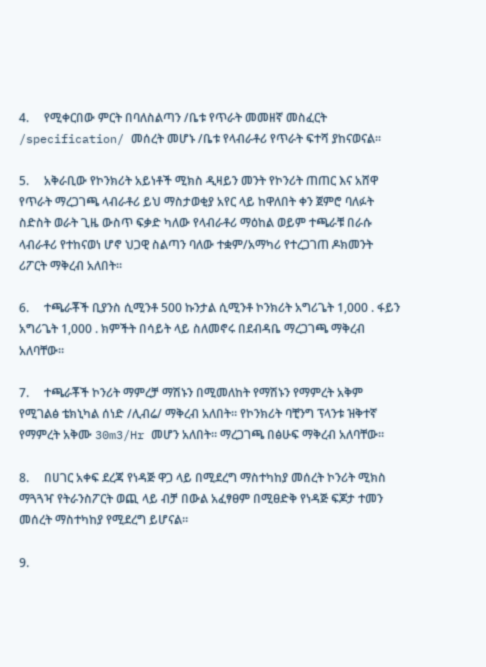4.     የሚቀርበው ምርት በባለስልጣን /ቤቱ የጥራት መመዘኛ መስፈርት /specification/ መሰረት መሆኑ /ቤቱ የላብራቶሪ የጥራት ፍተሻ ያከናወናል።

5.     አቅራቢው የኮንክሪት አይነቶች ሚክስ ዲዛይን መንት የኮንሪት ጠጠር እና አሸዋ የጥራት ማረጋገጫ ላብራቶሪ ይህ ማስታወቂያ አየር ላይ ከዋለበት ቀን ጀምሮ ባለፉት ስድስት ወራት ጊዜ ውስጥ ፍቃድ ካለው የላብራቶሪ ማዕከል ወይም ተጫራቹ በራሱ ላብራቶሪ የተከናወነ ሆኖ ህጋዊ ስልጣን ባለው ተቋም/አማካሪ የተረጋገጠ ዶክመንት ሪፖርት ማቅረብ አለበት።

6.     ተጫራቾች ቢያንስ ሲሚንቶ 500 ኩንታል ሲሚንቶ ኮንክሪት አግሪጌት 1,000 . ፋይን አግሪጌት 1,000 . ክምችት በሳይት ላይ ስለመኖሩ በደብዳቤ ማረጋገጫ ማቅረብ አለባቸው።

7.     ተጫራቾች ኮንሪት ማምረቻ ማሽኑን በሚመለከት የማሽኑን የማምረት አቅም የሚገልፅ ቴክኒካል ሰነድ /ሊብሬ/ ማቅረብ አለበት። የኮንክሪት ባቺንግ ፕላንቱ ዝቅተኛ የማምረት አቅሙ 30m3/Hr መሆን አለበት። ማረጋገጫ በፅሁፍ ማቅረብ አለባቸው።

8.     በሀገር አቀፍ ደረጃ የነዳጅ ዋጋ ላይ በሚደረግ ማስተካከያ መሰረት ኮንሪት ሚክስ ማጓጓዣ የትራንስፖርት ወጪ ላይ ብቻ በውል አፈፃፀም በሚፀድቅ የነዳጅ ፍጆታ ተመን መሰረት ማስተካከያ የሚደረግ ይሆናል።

9.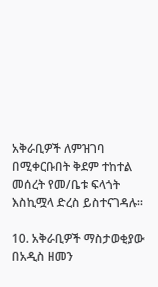አቅራቢዎች ለምዝገባ በሚቀርቡበት ቅደም ተከተል መሰረት የመ/ቤቱ ፍላጎት እስኪሟላ ድረስ ይስተናገዳሉ።

10. አቅራቢዎች ማስታወቂያው በአዲስ ዘመን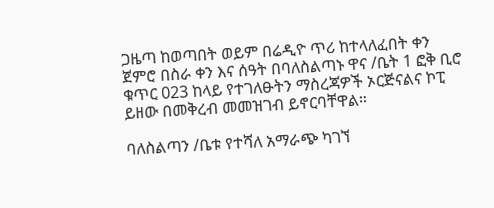ጋዜጣ ከወጣበት ወይም በሬዲዮ ጥሪ ከተላለፈበት ቀን ጀምሮ በስራ ቀን እና ሰዓት በባለስልጣኑ ዋና /ቤት 1 ፎቅ ቢሮ ቁጥር 023 ከላይ የተገለፁትን ማስረጃዎች ኦርጅናልና ኮፒ ይዘው በመቅረብ መመዝገብ ይኖርባቸዋል።

ባለስልጣን /ቤቱ የተሻለ አማራጭ ካገኘ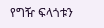የግዥ ፍላጎቱን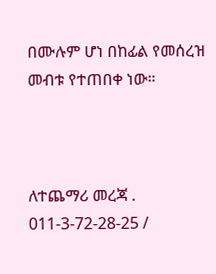በሙሉም ሆነ በከፊል የመሰረዝ መብቱ የተጠበቀ ነው።



ለተጨማሪ መረጃ . 011-3-72-28-25 /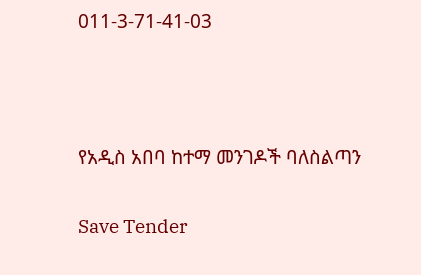011-3-71-41-03



የአዲስ አበባ ከተማ መንገዶች ባለስልጣን

Save Tender